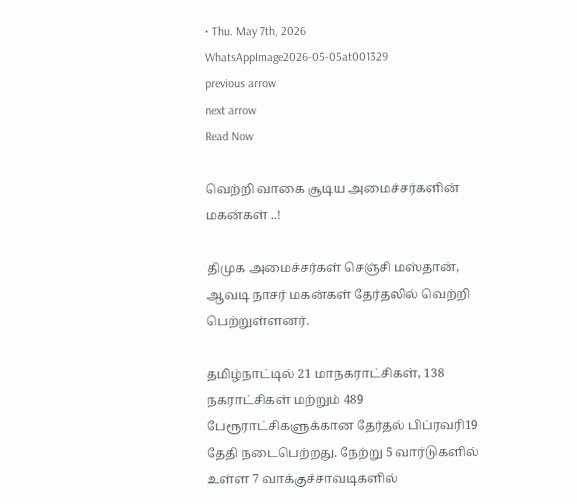• Thu. May 7th, 2026
WhatsAppImage2026-05-05at001329
previous arrow
next arrow
Read Now

வெற்றி வாகை சூடிய அமைச்சர்களின் மகன்கள் ..!

திமுக அமைச்சர்கள் செஞ்சி மஸ்தான், ஆவடி நாசர் மகன்கள் தேர்தலில் வெற்றி பெற்றுள்ளனர்.

தமிழ்நாட்டில் 21 மாநகராட்சிகள், 138 நகராட்சிகள் மற்றும் 489 பேரூராட்சிகளுக்கான தேர்தல் பிப்ரவரி19 தேதி நடைபெற்றது. நேற்று 5 வார்டுகளில் உள்ள 7 வாக்குச்சாவடிகளில்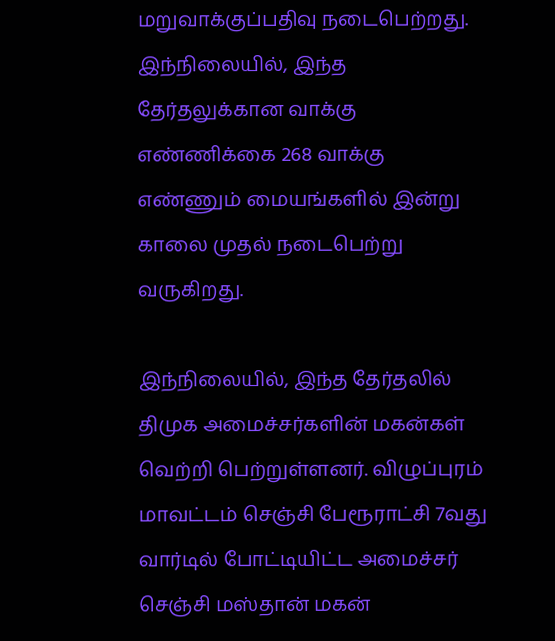மறுவாக்குப்பதிவு நடைபெற்றது. இந்நிலையில், இந்த தேர்தலுக்கான வாக்கு எண்ணிக்கை 268 வாக்கு எண்ணும் மையங்களில் இன்று காலை முதல் நடைபெற்று வருகிறது.

இந்நிலையில், இந்த தேர்தலில் திமுக அமைச்சர்களின் மகன்கள் வெற்றி பெற்றுள்ளனர். விழுப்புரம் மாவட்டம் செஞ்சி பேரூராட்சி 7வது வார்டில் போட்டியிட்ட அமைச்சர் செஞ்சி மஸ்தான் மகன்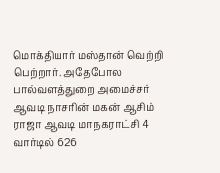மொக்தியார் மஸ்தான் வெற்றி பெற்றார். அதேபோல பால்வளத்துறை அமைச்சர் ஆவடி நாசரின் மகன் ஆசிம் ராஜா ஆவடி மாநகராட்சி 4 வார்டில் 626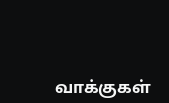வாக்குகள்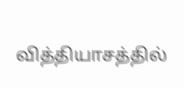வித்தியாசத்தில்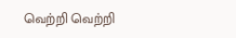வெற்றி வெற்றி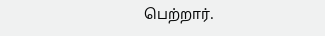பெற்றார்.